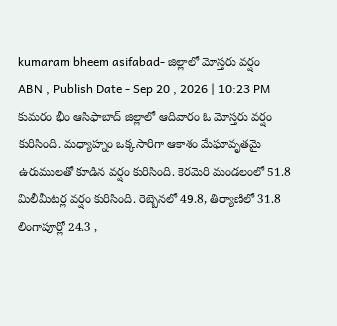kumaram bheem asifabad- జిల్లాలో మోస్తరు వర్షం
ABN , Publish Date - Sep 20 , 2026 | 10:23 PM
కుమరం భీం ఆసిఫాబాద్ జిల్లాలో ఆదివారం ఓ మోస్తరు వర్షం కురిసింది. మధ్యాహ్నం ఒక్కసారిగా ఆకాశం మేఘావృతమై ఉరుములతో కూడిన వర్షం కురిసింది. కెరమెరి మండలంలో 51.8 మిలీమీటర్ల వర్షం కురిసింది. రెబ్బెనలో 49.8, తిర్యాణిలో 31.8 లింగాపూర్లో 24.3 ,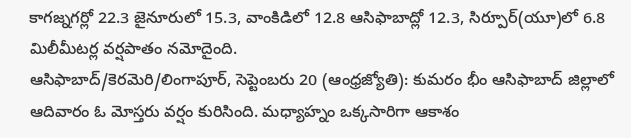కాగజ్నగర్లో 22.3 జైనూరులో 15.3, వాంకిడిలో 12.8 ఆసిఫాబాద్లో 12.3, సిర్పూర్(యూ)లో 6.8 మిలీమీటర్ల వర్షపాతం నమోదైంది.
ఆసిఫాబాద్/కెరమెరి/లింగాపూర్, సెప్టెంబరు 20 (ఆంధ్రజ్యోతి): కుమరం భీం ఆసిఫాబాద్ జిల్లాలో ఆదివారం ఓ మోస్తరు వర్షం కురిసింది. మధ్యాహ్నం ఒక్కసారిగా ఆకాశం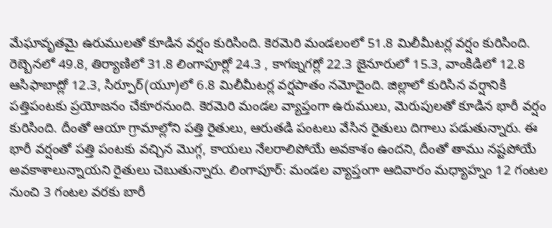మేఘావృతమై ఉరుములతో కూడిన వర్షం కురిసింది. కెరమెరి మండలంలో 51.8 మిలీమీటర్ల వర్షం కురిసింది. రెబ్బెనలో 49.8, తిర్యాణిలో 31.8 లింగాపూర్లో 24.3 , కాగజ్నగర్లో 22.3 జైనూరులో 15.3, వాంకిడిలో 12.8 ఆసిఫాబాద్లో 12.3, సిర్పూర్(యూ)లో 6.8 మిలీమీటర్ల వర్షపాతం నమోదైంది. జిల్లాలో కురిసిన వర్షానికి పత్తిపంటకు ప్రయోజనం చేకూరనుంది. కెరమెరి మండల వ్యాప్తంగా ఉరుములు, మెరుపులతో కూడిన భారీ వర్షం కురిసింది. దీంతో ఆయా గ్రామాల్లోని పత్తి రైతులు, ఆరుతడి పంటలు వేసిన రైతులు దిగాలు పడుతున్నారు. ఈ భారీ వర్షంతో పత్తి పంటకు వచ్చిన మొగ్గ, కాయలు నేలరాలిపోయే అవకాశం ఉందని, దీంతో తాము నష్టపోయే అవకాశాలున్నాయని రైతులు చెబుతున్నారు. లింగాపూర్: మండల వ్యాప్తంగా ఆదివారం మధ్యాహ్నం 12 గంటల నుంచి 3 గంటల వరకు బారీ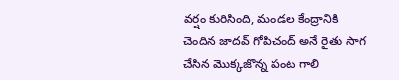వర్షం కురిసింది, మండల కేంద్రానికి చెందిన జాదవ్ గోపిచంద్ అనే రైతు సాగ చేసిన మొక్కజొన్న పంట గాలి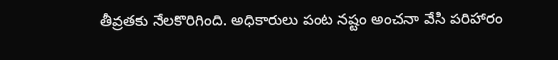తీవ్రతకు నేలకొరిగింది. అధికారులు పంట నష్టం అంచనా వేసి పరిహారం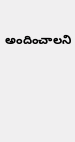అందించాలని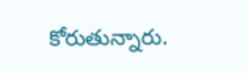కోరుతున్నారు.